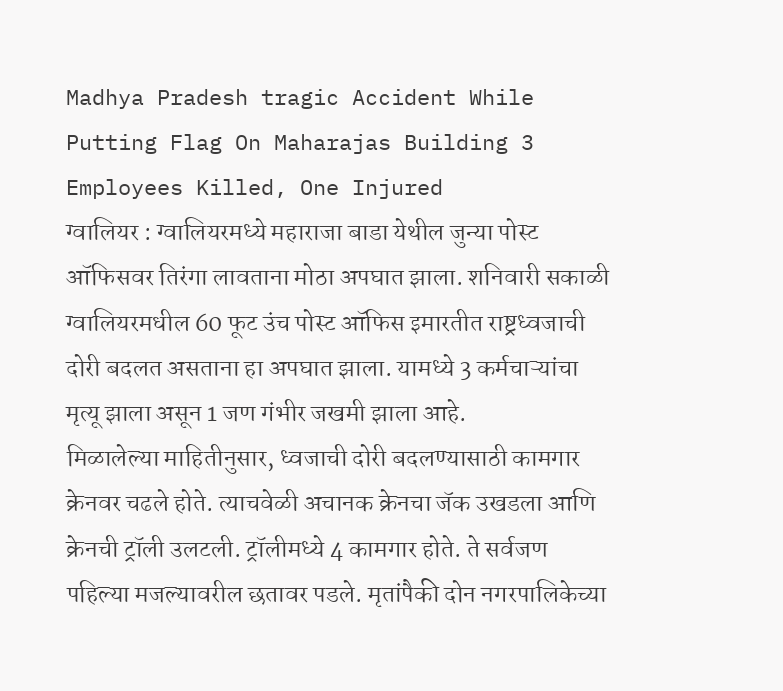Madhya Pradesh tragic Accident While Putting Flag On Maharajas Building 3 Employees Killed, One Injured
ग्वालियर : ग्वालियरमध्ये महाराजा बाडा येथील जुन्या पोस्ट ऑफिसवर तिरंगा लावताना मोठा अपघात झाला. शनिवारी सकाळी ग्वालियरमधील 60 फूट उंच पोस्ट ऑफिस इमारतीत राष्ट्रध्वजाची दोरी बदलत असताना हा अपघात झाला. यामध्ये 3 कर्मचाऱ्यांचा मृत्यू झाला असून 1 जण गंभीर जखमी झाला आहे.
मिळालेल्या माहितीनुसार, ध्वजाची दोरी बदलण्यासाठी कामगार क्रेनवर चढले होते. त्याचवेळी अचानक क्रेनचा जॅक उखडला आणि क्रेनची ट्रॉली उलटली. ट्रॉलीमध्ये 4 कामगार होते. ते सर्वजण पहिल्या मजल्यावरील छतावर पडले. मृतांपैकी दोन नगरपालिकेच्या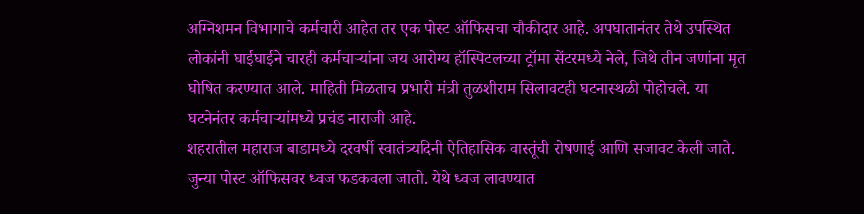अग्निशमन विभागाचे कर्मचारी आहेत तर एक पोस्ट ऑफिसचा चौकीदार आहे. अपघातानंतर तेथे उपस्थित लोकांनी घाईघाईने चारही कर्मचाऱ्यांना जय आरोग्य हॉस्पिटलच्या ट्रॉमा सेंटरमध्ये नेले, जिथे तीन जणांना मृत घोषित करण्यात आले. माहिती मिळताच प्रभारी मंत्री तुळशीराम सिलावटही घटनास्थळी पोहोचले. या घटनेनंतर कर्मचाऱ्यांमध्ये प्रचंड नाराजी आहे.
शहरातील महाराज बाडामध्ये दरवर्षी स्वातंत्र्यदिनी ऐतिहासिक वास्तूंची रोषणाई आणि सजावट केली जाते. जुन्या पोस्ट ऑफिसवर ध्वज फडकवला जातो. येथे ध्वज लावण्यात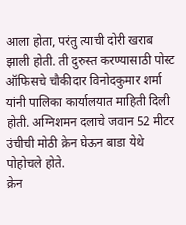आला होता, परंतु त्याची दोरी खराब झाली होती. ती दुरुस्त करण्यासाठी पोस्ट ऑफिसचे चौकीदार विनोदकुमार शर्मा यांनी पालिका कार्यालयात माहिती दिली होती. अग्निशमन दलाचे जवान 52 मीटर उंचीची मोठी क्रेन घेऊन बाडा येथे पोहोचले होते.
क्रेन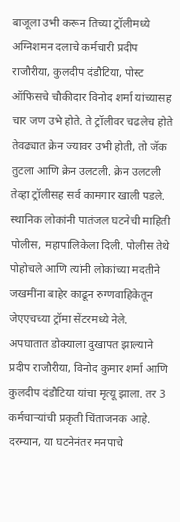बाजूला उभी करून तिच्या ट्रॉलीमध्ये अग्निशमन दलाचे कर्मचारी प्रदीप राजौरीया, कुलदीप दंडौटिया, पोस्ट ऑफिसचे चौकीदार विनोद शर्मा यांच्यासह चार जण उभे होते. ते ट्रॉलीवर चढलेच होते तेवढ्यात क्रेन ज्यावर उभी होती, तो जॅक तुटला आणि क्रेन उलटली. क्रेन उलटली तेव्हा ट्रॉलीसह सर्व कामगार खाली पडले. स्थानिक लोकांनी पातंजल घटनेची माहिती पोलीस, महापालिकेला दिली. पोलीस तेथे पोहोचले आणि त्यांनी लोकांच्या मदतीने जखमींना बाहेर काढून रुग्णवाहिकेतून जेएएचच्या ट्रॉमा सेंटरमध्ये नेले.
अपघातात डोक्याला दुखापत झाल्याने प्रदीप राजौरीया, विनोद कुमार शर्मा आणि कुलदीप दंडौटिया यांचा मृत्यू झाला. तर 3 कर्मचाऱ्यांची प्रकृती चिंताजनक आहे. दरम्यान, या घटनेनंतर मनपाचे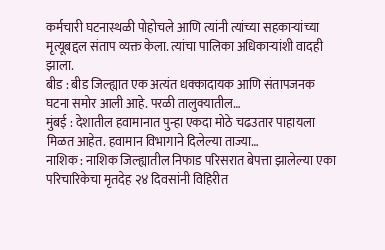कर्मचारी घटनास्थळी पोहोचले आणि त्यांनी त्यांच्या सहकाऱ्यांच्या मृत्यूबद्दल संताप व्यक्त केला. त्यांचा पालिका अधिकाऱ्यांशी वादही झाला.
बीड : बीड जिल्ह्यात एक अत्यंत धक्कादायक आणि संतापजनक घटना समोर आली आहे. परळी तालुक्यातील…
मुंबई : देशातील हवामानात पुन्हा एकदा मोठे चढउतार पाहायला मिळत आहेत. हवामान विभागाने दिलेल्या ताज्या…
नाशिक : नाशिक जिल्ह्यातील निफाड परिसरात बेपत्ता झालेल्या एका परिचारिकेचा मृतदेह २४ दिवसांनी विहिरीत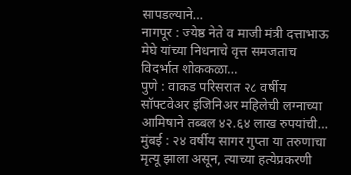सापडल्याने…
नागपूर : ज्येष्ठ नेते व माजी मंत्री दत्ताभाऊ मेघे यांच्या निधनाचे वृत्त समजताच विदर्भात शोककळा…
पुणे : वाकड परिसरात २८ वर्षीय सॉफ्टवेअर इंजिनिअर महिलेची लग्नाच्या आमिषाने तब्बल ४२.६४ लाख रुपयांची…
मुंबई : २४ वर्षीय सागर गुप्ता या तरुणाचा मृत्यू झाला असून, त्याच्या हत्येप्रकरणी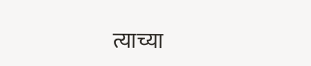त्याच्या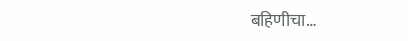बहिणीचा…